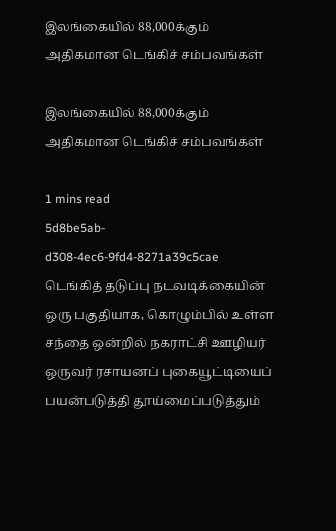இலங்கையில் 88,000க்கும் அதிகமான டெங்கிச் சம்பவங்கள்

இலங்கையில் 88,000க்கும் அதிகமான டெங்கிச் சம்பவங்கள்

1 mins read
5d8be5ab-d308-4ec6-9fd4-8271a39c5cae
டெங்கித் தடுப்பு நடவடிக்கையின் ஒரு பகுதியாக, கொழும்பில் உள்ள சந்தை ஒன்றில் நகராட்சி ஊழியர் ஒருவர் ரசாயனப் புகையூட்டியைப் பயன்படுத்தி தூய்மைப்படுத்தும்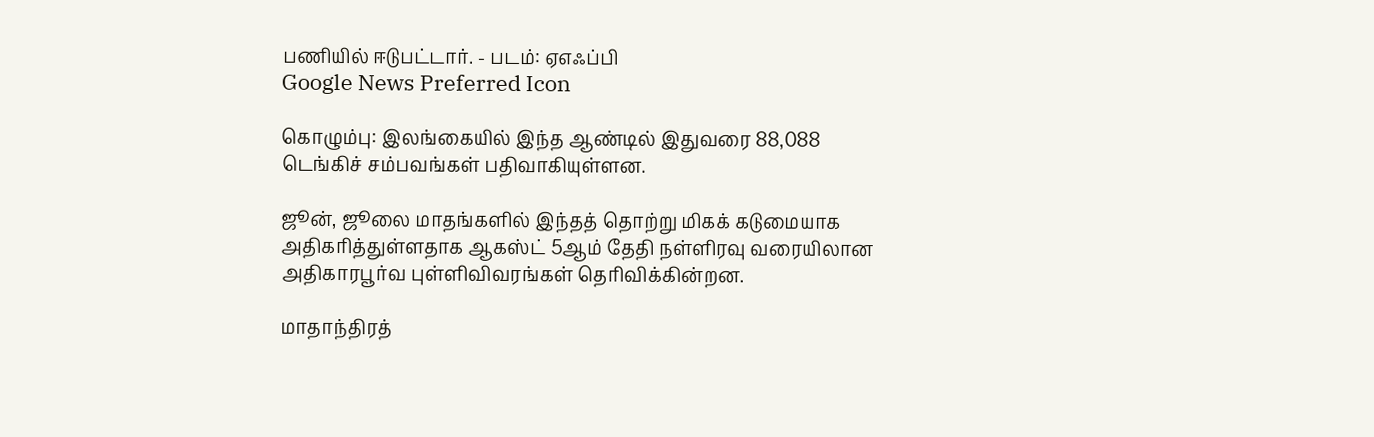பணியில் ஈடுபட்டார். - படம்: ஏஎஃப்பி
Google News Preferred Icon

கொழும்பு: இலங்கையில் இந்த ஆண்டில் இதுவரை 88,088 டெங்கிச் சம்பவங்கள் பதிவாகியுள்ளன.

ஜூன், ஜூலை மாதங்களில் இந்தத் தொற்று மிகக் கடுமையாக அதிகரித்துள்ளதாக ஆகஸ்ட் 5ஆம் தேதி நள்ளிரவு வரையிலான அதிகாரபூர்வ புள்ளிவிவரங்கள் தெரிவிக்கின்றன.

மாதாந்திரத்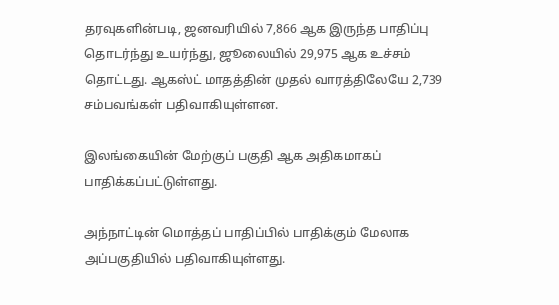தரவுகளின்படி, ஜனவரியில் 7,866 ஆக இருந்த பாதிப்பு தொடர்ந்து உயர்ந்து, ஜூலையில் 29,975 ஆக உச்சம் தொட்டது. ஆகஸ்ட் மாதத்தின் முதல் வாரத்திலேயே 2,739 சம்பவங்கள் பதிவாகியுள்ளன.

இலங்கையின் மேற்குப் பகுதி ஆக அதிகமாகப் பாதிக்கப்பட்டுள்ளது.

அந்நாட்டின் மொத்தப் பாதிப்பில் பாதிக்கும் மேலாக அப்பகுதியில் பதிவாகியுள்ளது.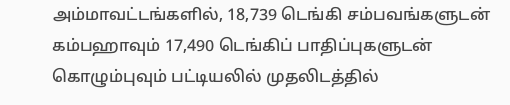அம்மாவட்டங்களில், 18,739 டெங்கி சம்பவங்களுடன் கம்பஹாவும் 17,490 டெங்கிப் பாதிப்புகளுடன் கொழும்புவும் பட்டியலில் முதலிடத்தில்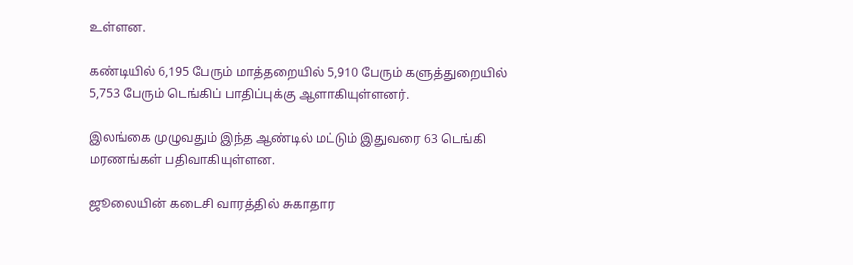உள்ளன.

கண்டியில் 6,195 பேரும் மாத்தறையில் 5,910 பேரும் களுத்துறையில் 5,753 பேரும் டெங்கிப் பாதிப்புக்கு ஆளாகியுள்ளனர்.

இலங்கை முழுவதும் இந்த ஆண்டில் மட்டும் இதுவரை 63 டெங்கி மரணங்கள் பதிவாகியுள்ளன.

ஜூலையின் கடைசி வாரத்தில் சுகாதார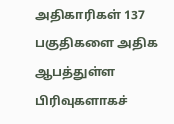அதிகாரிகள் 137 பகுதிகளை அதிக ஆபத்துள்ள பிரிவுகளாகச்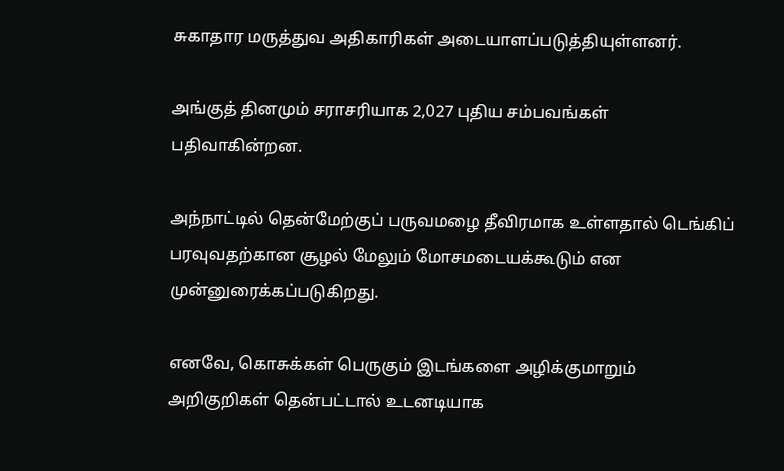சுகாதார மருத்துவ அதிகாரிகள் அடையாளப்படுத்தியுள்ளனர்.

அங்குத் தினமும் சராசரியாக 2,027 புதிய சம்பவங்கள் பதிவாகின்றன.

அந்நாட்டில் தென்மேற்குப் பருவமழை தீவிரமாக உள்ளதால் டெங்கிப் பரவுவதற்கான சூழல் மேலும் மோசமடையக்கூடும் என முன்னுரைக்கப்படுகிறது.

எனவே, கொசுக்கள் பெருகும் இடங்களை அழிக்குமாறும் அறிகுறிகள் தென்பட்டால் உடனடியாக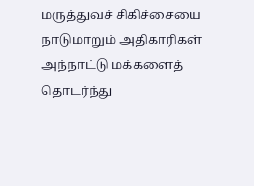மருத்துவச் சிகிச்சையை நாடுமாறும் அதிகாரிகள் அந்நாட்டு மக்களைத் தொடர்ந்து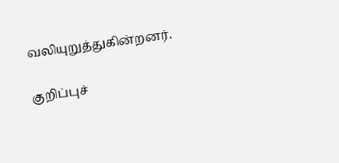வலியுறுத்துகின்றனர்.

குறிப்புச்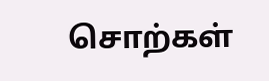சொற்கள்